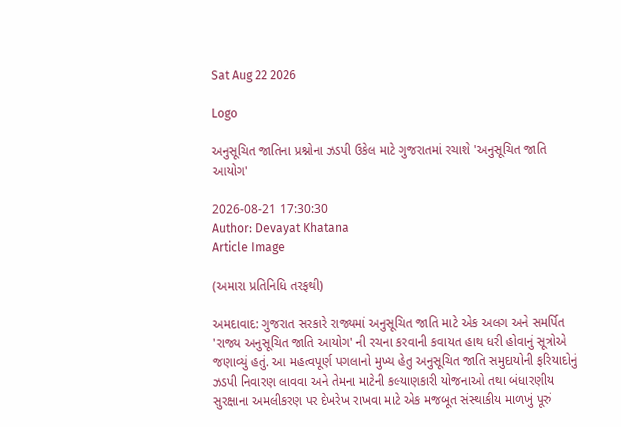Sat Aug 22 2026

Logo

અનુસૂચિત જાતિના પ્રશ્નોના ઝડપી ઉકેલ માટે ગુજરાતમાં રચાશે 'અનુસૂચિત જાતિ આયોગ'

2026-08-21 17:30:30
Author: Devayat Khatana
Article Image

(અમારા પ્રતિનિધિ તરફથી)

અમદાવાદ: ગુજરાત સરકારે રાજ્યમાં અનુસૂચિત જાતિ માટે એક અલગ અને સમર્પિત 'રાજ્ય અનુસૂચિત જાતિ આયોગ' ની રચના કરવાની કવાયત હાથ ધરી હોવાનું સૂત્રોએ જણાવ્યું હતું. આ મહત્વપૂર્ણ પગલાનો મુખ્ય હેતુ અનુસૂચિત જાતિ સમુદાયોની ફરિયાદોનું ઝડપી નિવારણ લાવવા અને તેમના માટેની કલ્યાણકારી યોજનાઓ તથા બંધારણીય સુરક્ષાના અમલીકરણ પર દેખરેખ રાખવા માટે એક મજબૂત સંસ્થાકીય માળખું પૂરું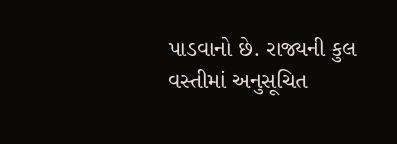પાડવાનો છે. રાજ્યની કુલ વસ્તીમાં અનુસૂચિત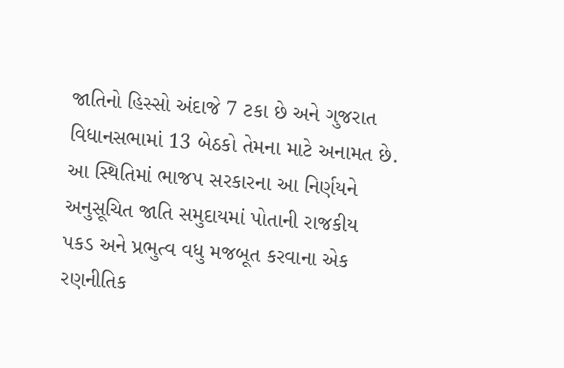જાતિનો હિસ્સો અંદાજે 7 ટકા છે અને ગુજરાત વિધાનસભામાં 13 બેઠકો તેમના માટે અનામત છે. આ સ્થિતિમાં ભાજપ સરકારના આ નિર્ણયને અનુસૂચિત જાતિ સમુદાયમાં પોતાની રાજકીય પકડ અને પ્રભુત્વ વધુ મજબૂત કરવાના એક રણનીતિક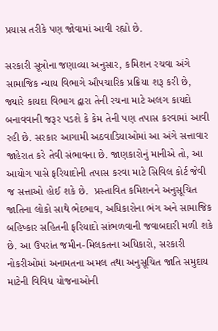પ્રયાસ તરીકે પણ જોવામાં આવી રહ્યો છે.

સરકારી સૂત્રોના જણાવ્યા અનુસાર, કમિશન રચવા અંગે સામાજિક ન્યાય વિભાગે ઔપચારિક પ્રક્રિયા શરૂ કરી છે, જ્યારે કાયદા વિભાગ દ્વારા તેની રચના માટે અલગ કાયદો બનાવવાની જરૂર પડશે કે કેમ તેની પણ તપાસ કરવામાં આવી રહી છે. સરકાર આગામી અઠવાડિયાઓમાં આ અંગે સત્તાવાર જાહેરાત કરે તેવી સંભાવના છે. જાણકારોનું માનીએ તો, આ આયોગ પાસે ફરિયાદોની તપાસ કરવા માટે સિવિલ કોર્ટ જેવી જ સત્તાઓ હોઈ શકે છે.  પ્રસ્તાવિત કમિશનને અનુસૂચિત જાતિના લોકો સાથે ભેદભાવ, અધિકારોના ભંગ અને સામાજિક બહિષ્કાર સહિતની ફરિયાદો સાંભળવાની જવાબદારી મળી શકે છે. આ ઉપરાંત જમીન-મિલકતના અધિકારો, સરકારી નોકરીઓમાં અનામતના અમલ તથા અનુસૂચિત જાતિ સમુદાય માટેની વિવિધ યોજનાઓની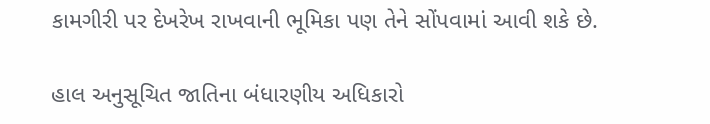કામગીરી પર દેખરેખ રાખવાની ભૂમિકા પણ તેને સોંપવામાં આવી શકે છે.

હાલ અનુસૂચિત જાતિના બંધારણીય અધિકારો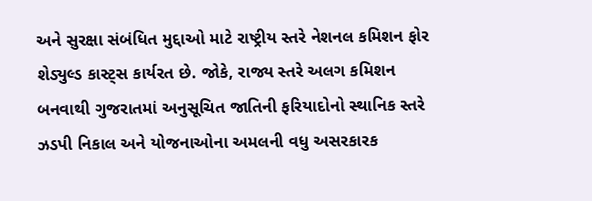અને સુરક્ષા સંબંધિત મુદ્દાઓ માટે રાષ્ટ્રીય સ્તરે નેશનલ કમિશન ફોર શેડ્યુલ્ડ કાસ્ટ્સ કાર્યરત છે. જોકે, રાજ્ય સ્તરે અલગ કમિશન બનવાથી ગુજરાતમાં અનુસૂચિત જાતિની ફરિયાદોનો સ્થાનિક સ્તરે ઝડપી નિકાલ અને યોજનાઓના અમલની વધુ અસરકારક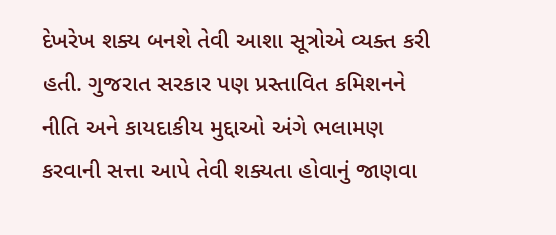દેખરેખ શક્ય બનશે તેવી આશા સૂત્રોએ વ્યક્ત કરી હતી. ગુજરાત સરકાર પણ પ્રસ્તાવિત કમિશનને નીતિ અને કાયદાકીય મુદ્દાઓ અંગે ભલામણ કરવાની સત્તા આપે તેવી શક્યતા હોવાનું જાણવા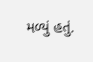મળ્યું હતું.